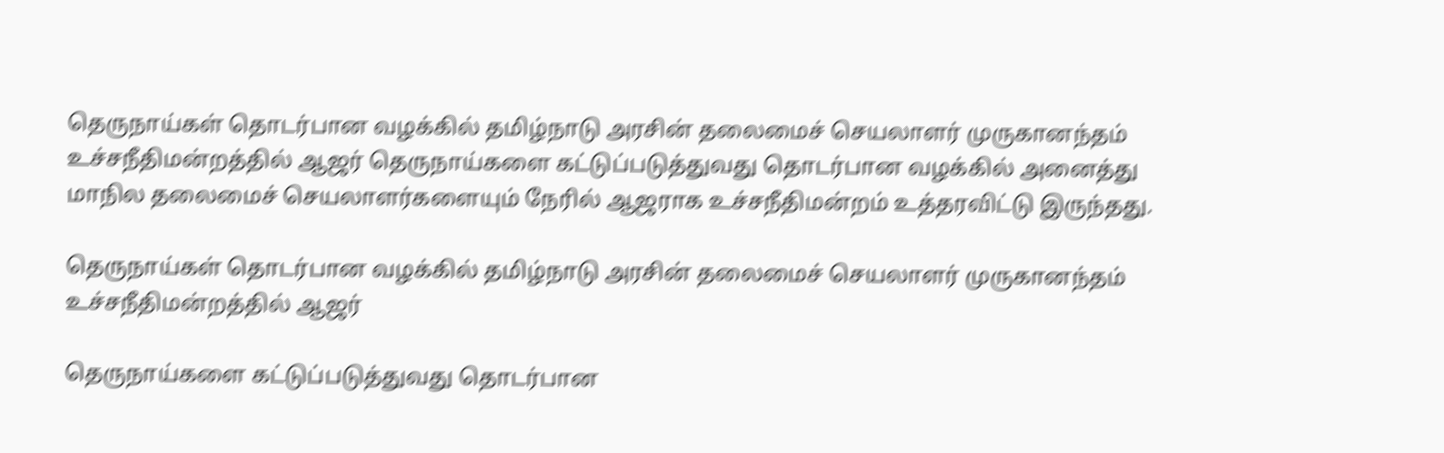தெருநாய்கள் தொடர்பான வழக்கில் தமிழ்நாடு அரசின் தலைமைச் செயலாளர் முருகானந்தம் உச்சநீதிமன்றத்தில் ஆஜர் தெருநாய்களை கட்டுப்படுத்துவது தொடர்பான வழக்கில் அனைத்து மாநில தலைமைச் செயலாளர்களையும் நேரில் ஆஜராக உச்சநீதிமன்றம் உத்தரவிட்டு இருந்தது.

தெருநாய்கள் தொடர்பான வழக்கில் தமிழ்நாடு அரசின் தலைமைச் செயலாளர் முருகானந்தம் உச்சநீதிமன்றத்தில் ஆஜர்

தெருநாய்களை கட்டுப்படுத்துவது தொடர்பான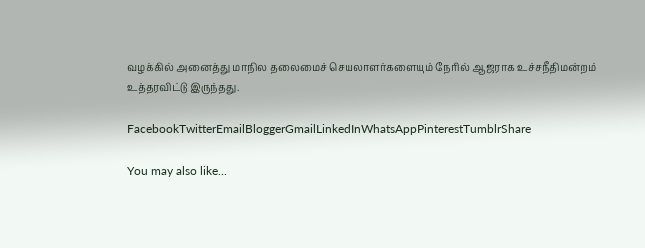வழக்கில் அனைத்து மாநில தலைமைச் செயலாளர்களையும் நேரில் ஆஜராக உச்சநீதிமன்றம் உத்தரவிட்டு இருந்தது.

FacebookTwitterEmailBloggerGmailLinkedInWhatsAppPinterestTumblrShare

You may also like...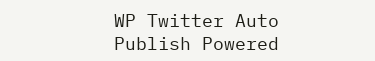WP Twitter Auto Publish Powered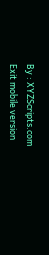By : XYZScripts.com
Exit mobile version